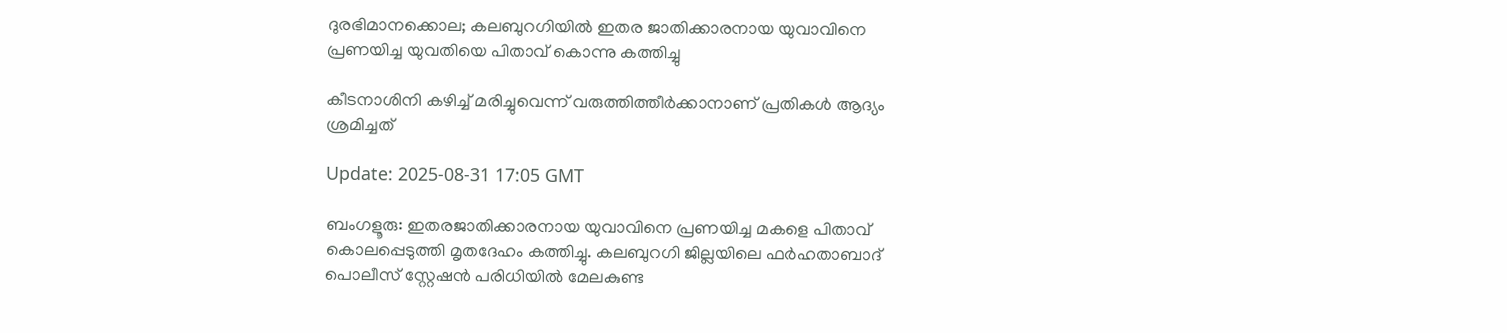ദുരഭിമാനക്കൊല; കലബുറഗിയില്‍ ഇതര ജാതിക്കാരനായ യുവാവിനെ പ്രണയിച്ച യുവതിയെ പിതാവ് കൊന്നു കത്തിച്ചു

കീടനാശിനി കഴിച്ച് മരിച്ചുവെന്ന് വരുത്തിത്തീർക്കാനാണ് പ്രതികള്‍ ആദ്യം ശ്രമിച്ചത്

Update: 2025-08-31 17:05 GMT

ബംഗളൂരു: ഇതരജാതിക്കാരനായ യുവാവിനെ പ്രണയിച്ച മകളെ പിതാവ് കൊലപ്പെടുത്തി മൃതദേഹം കത്തിച്ചു. കലബുറഗി ജില്ലയിലെ ഫർഹതാബാദ് പൊലീസ് സ്റ്റേഷൻ പരിധിയിൽ മേലകുണ്ട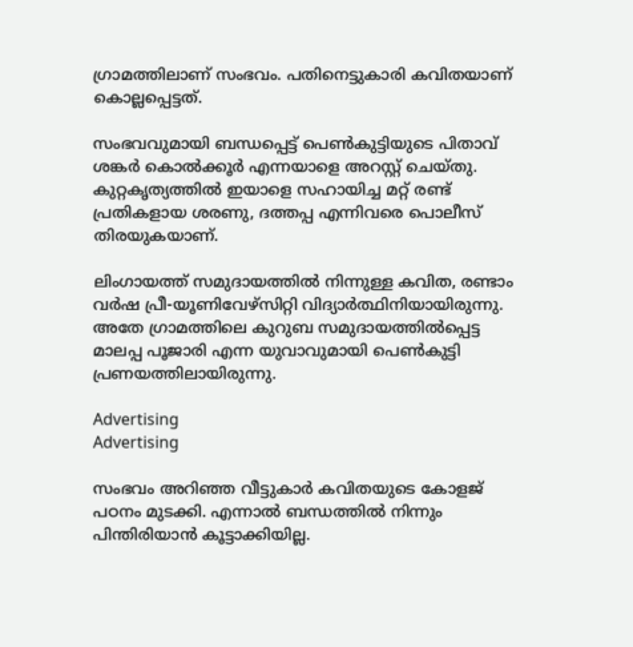ഗ്രാമത്തിലാണ് സംഭവം. പതിനെട്ടുകാരി കവിതയാണ് കൊല്ലപ്പെട്ടത്.

സംഭവവുമായി ബന്ധപ്പെട്ട് പെണ്‍കുട്ടിയുടെ പിതാവ് ശങ്കർ കൊൽക്കൂർ എന്നയാളെ അറസ്റ്റ് ചെയ്തു. കുറ്റകൃത്യത്തിൽ ഇയാളെ സഹായിച്ച മറ്റ് രണ്ട് പ്രതികളായ ശരണു, ദത്തപ്പ എന്നിവരെ പൊലീസ് തിരയുകയാണ്.

ലിംഗായത്ത് സമുദായത്തിൽ നിന്നുള്ള കവിത, രണ്ടാം വർഷ പ്രീ-യൂണിവേഴ്സിറ്റി വിദ്യാർത്ഥിനിയായിരുന്നു.  അതേ ഗ്രാമത്തിലെ കുറുബ സമുദായത്തിൽപ്പെട്ട മാലപ്പ പൂജാരി എന്ന യുവാവുമായി പെണ്‍കുട്ടി പ്രണയത്തിലായിരുന്നു.

Advertising
Advertising

സംഭവം അറിഞ്ഞ വീട്ടുകാര്‍ കവിതയുടെ കോളജ് പഠനം മുടക്കി. എന്നാല്‍ ബന്ധത്തില്‍ നിന്നും പിന്തിരിയാന്‍ കൂട്ടാക്കിയില്ല.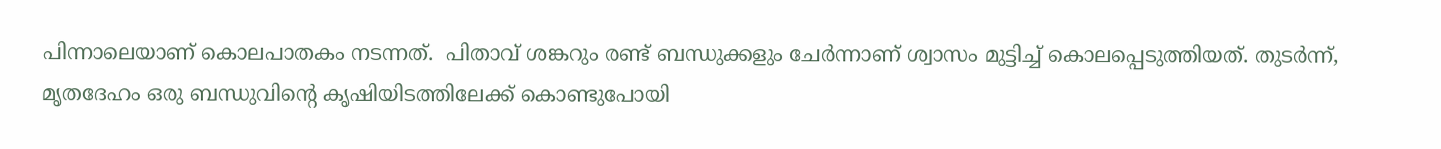പിന്നാലെയാണ് കൊലപാതകം നടന്നത്.  പിതാവ് ശങ്കറും രണ്ട് ബന്ധുക്കളും ചേർന്നാണ് ശ്വാസം മുട്ടിച്ച് കൊലപ്പെടുത്തിയത്. തുടർന്ന്, മൃതദേഹം ഒരു ബന്ധുവിന്റെ കൃഷിയിടത്തിലേക്ക് കൊണ്ടുപോയി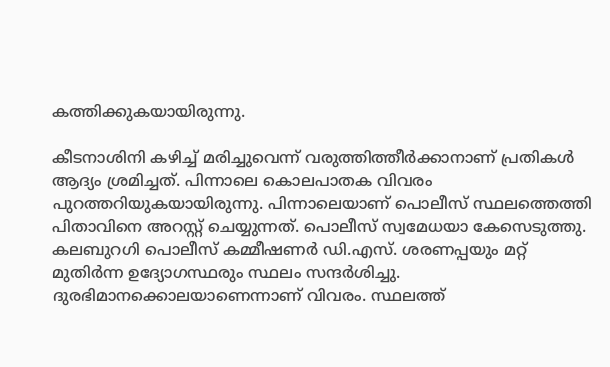കത്തിക്കുകയായിരുന്നു.

കീടനാശിനി കഴിച്ച് മരിച്ചുവെന്ന് വരുത്തിത്തീർക്കാനാണ് പ്രതികള്‍ ആദ്യം ശ്രമിച്ചത്. പിന്നാലെ കൊലപാതക വിവരം പുറത്തറിയുകയായിരുന്നു. പിന്നാലെയാണ് പൊലീസ് സ്ഥലത്തെത്തി പിതാവിനെ അറസ്റ്റ് ചെയ്യുന്നത്. പൊലീസ് സ്വമേധയാ കേസെടുത്തു. കലബുറഗി പൊലീസ് കമ്മീഷണർ ഡി.എസ്. ശരണപ്പയും മറ്റ് മുതിർന്ന ഉദ്യോഗസ്ഥരും സ്ഥലം സന്ദർശിച്ചു. ദുരഭിമാനക്കൊലയാണെന്നാണ് വിവരം. സ്ഥലത്ത്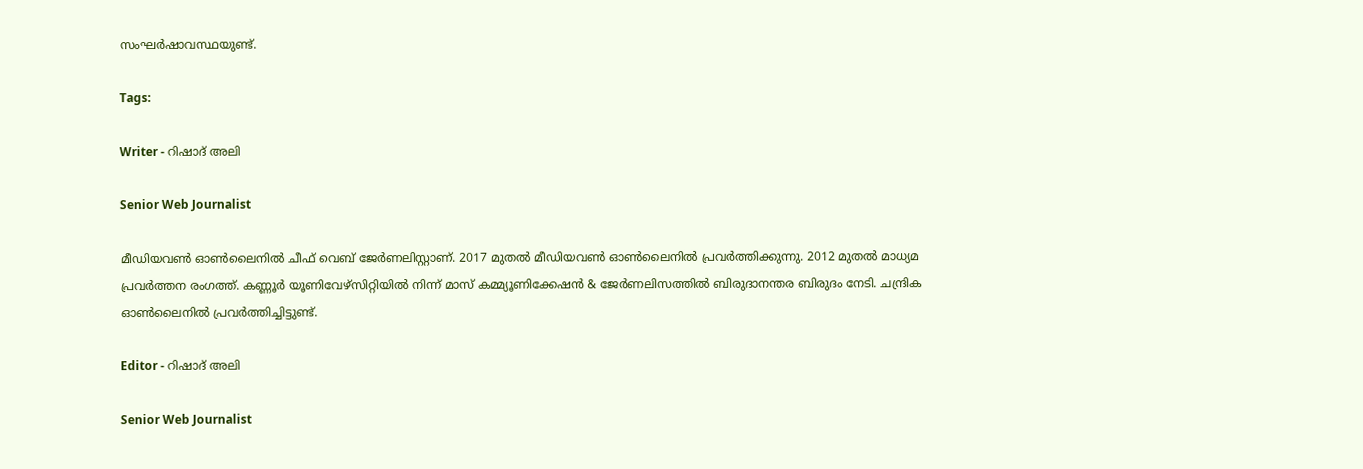സംഘര്‍ഷാവസ്ഥയുണ്ട്.

Tags:

Writer - റിഷാദ് അലി

Senior Web Journalist

മീഡിയവൺ ഓൺലൈനിൽ ചീഫ് വെബ് ജേർണലിസ്റ്റാണ്. 2017 മുതൽ മീഡിയവൺ ഓൺലൈനിൽ പ്രവർത്തിക്കുന്നു. 2012 മുതൽ മാധ്യമ പ്രവർത്തന രംഗത്ത്. കണ്ണൂര്‍ യൂണിവേഴ്‌സിറ്റിയിൽ നിന്ന് മാസ് കമ്മ്യൂണിക്കേഷന്‍ & ജേര്‍ണലിസത്തില്‍ ബിരുദാനന്തര ബിരുദം നേടി. ചന്ദ്രിക ഓണ്‍ലൈനില്‍ പ്രവര്‍ത്തിച്ചിട്ടുണ്ട്.

Editor - റിഷാദ് അലി

Senior Web Journalist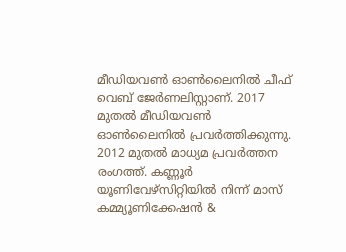മീഡിയവൺ ഓൺലൈനിൽ ചീഫ് വെബ് ജേർണലിസ്റ്റാണ്. 2017 മുതൽ മീഡിയവൺ ഓൺലൈനിൽ പ്രവർത്തിക്കുന്നു. 2012 മുതൽ മാധ്യമ പ്രവർത്തന രംഗത്ത്. കണ്ണൂര്‍ യൂണിവേഴ്‌സിറ്റിയിൽ നിന്ന് മാസ് കമ്മ്യൂണിക്കേഷന്‍ &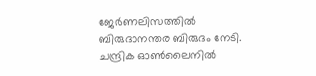ജേര്‍ണലിസത്തില്‍ ബിരുദാനന്തര ബിരുദം നേടി. ചന്ദ്രിക ഓണ്‍ലൈനില്‍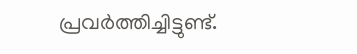പ്രവര്‍ത്തിച്ചിട്ടുണ്ട്.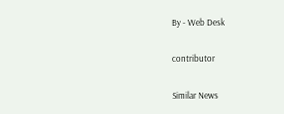By - Web Desk

contributor

Similar News